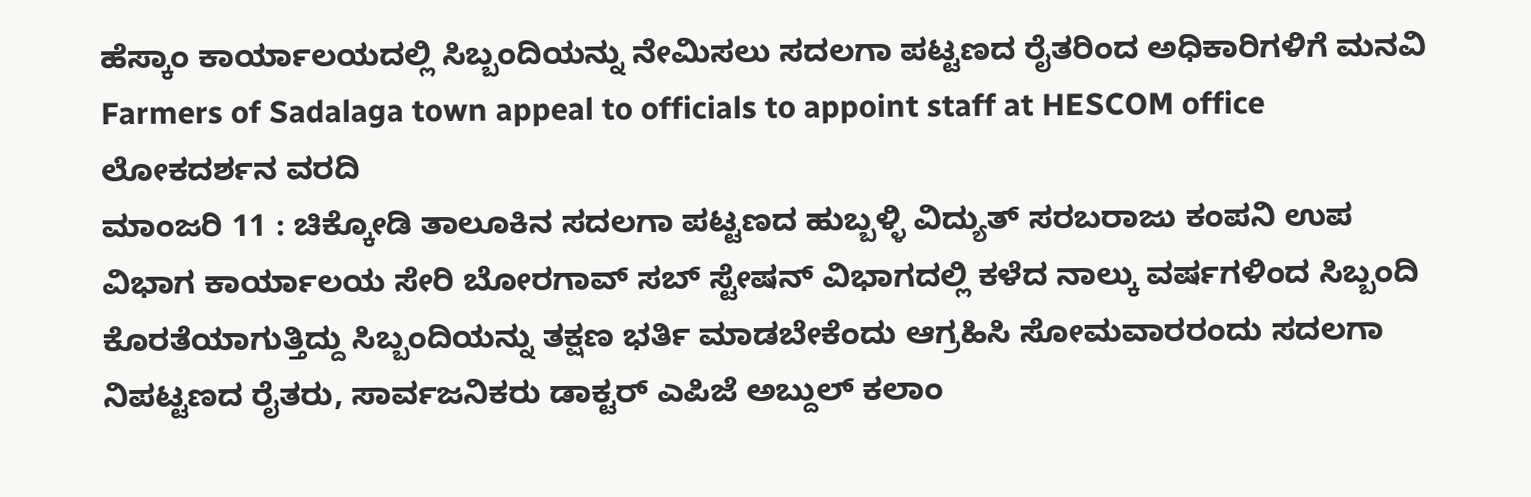ಹೆಸ್ಕಾಂ ಕಾರ್ಯಾಲಯದಲ್ಲಿ ಸಿಬ್ಬಂದಿಯನ್ನು ನೇಮಿಸಲು ಸದಲಗಾ ಪಟ್ಟಣದ ರೈತರಿಂದ ಅಧಿಕಾರಿಗಳಿಗೆ ಮನವಿ
Farmers of Sadalaga town appeal to officials to appoint staff at HESCOM office
ಲೋಕದರ್ಶನ ವರದಿ
ಮಾಂಜರಿ 11 : ಚಿಕ್ಕೋಡಿ ತಾಲೂಕಿನ ಸದಲಗಾ ಪಟ್ಟಣದ ಹುಬ್ಬಳ್ಳಿ ವಿದ್ಯುತ್ ಸರಬರಾಜು ಕಂಪನಿ ಉಪ ವಿಭಾಗ ಕಾರ್ಯಾಲಯ ಸೇರಿ ಬೋರಗಾವ್ ಸಬ್ ಸ್ಟೇಷನ್ ವಿಭಾಗದಲ್ಲಿ ಕಳೆದ ನಾಲ್ಕು ವರ್ಷಗಳಿಂದ ಸಿಬ್ಬಂದಿ ಕೊರತೆಯಾಗುತ್ತಿದ್ದು ಸಿಬ್ಬಂದಿಯನ್ನು ತಕ್ಷಣ ಭರ್ತಿ ಮಾಡಬೇಕೆಂದು ಆಗ್ರಹಿಸಿ ಸೋಮವಾರರಂದು ಸದಲಗಾ ನಿಪಟ್ಟಣದ ರೈತರು, ಸಾರ್ವಜನಿಕರು ಡಾಕ್ಟರ್ ಎಪಿಜೆ ಅಬ್ದುಲ್ ಕಲಾಂ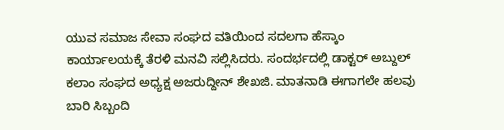ಯುವ ಸಮಾಜ ಸೇವಾ ಸಂಘದ ವತಿಯಿಂದ ಸದಲಗಾ ಹೆಸ್ಕಾಂ ಕಾರ್ಯಾಲಯಕ್ಕೆ ತೆರಳಿ ಮನವಿ ಸಲ್ಲಿಸಿದರು. ಸಂದರ್ಭದಲ್ಲಿ ಡಾಕ್ಟರ್ ಅಬ್ದುಲ್ ಕಲಾಂ ಸಂಘದ ಅಧ್ಯಕ್ಷ ಅಜರುದ್ದೀನ್ ಶೇಖಜಿ. ಮಾತನಾಡಿ ಈಗಾಗಲೇ ಹಲವು ಬಾರಿ ಸಿಬ್ಬಂದಿ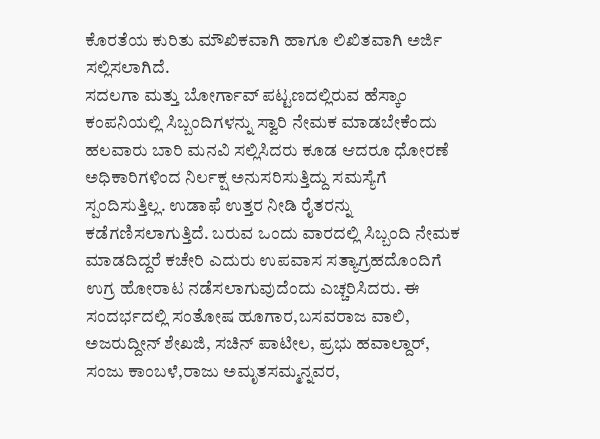ಕೊರತೆಯ ಕುರಿತು ಮೌಖಿಕವಾಗಿ ಹಾಗೂ ಲಿಖಿತವಾಗಿ ಅರ್ಜಿ ಸಲ್ಲಿಸಲಾಗಿದೆ.
ಸದಲಗಾ ಮತ್ತು ಬೋರ್ಗಾವ್ ಪಟ್ಟಣದಲ್ಲಿರುವ ಹೆಸ್ಕಾಂ ಕಂಪನಿಯಲ್ಲಿ ಸಿಬ್ಬಂದಿಗಳನ್ನು ಸ್ವಾರಿ ನೇಮಕ ಮಾಡಬೇಕೆಂದು ಹಲವಾರು ಬಾರಿ ಮನವಿ ಸಲ್ಲಿಸಿದರು ಕೂಡ ಆದರೂ ಧೋರಣೆ ಅಧಿಕಾರಿಗಳಿಂದ ನಿರ್ಲಕ್ಷ ಅನುಸರಿಸುತ್ತಿದ್ದು ಸಮಸ್ಯೆಗೆ ಸ್ಪಂದಿಸುತ್ತಿಲ್ಲ. ಉಡಾಫೆ ಉತ್ತರ ನೀಡಿ ರೈತರನ್ನು ಕಡೆಗಣಿಸಲಾಗುತ್ತಿದೆ. ಬರುವ ಒಂದು ವಾರದಲ್ಲಿ ಸಿಬ್ಬಂದಿ ನೇಮಕ ಮಾಡದಿದ್ದರೆ ಕಚೇರಿ ಎದುರು ಉಪವಾಸ ಸತ್ಯಾಗ್ರಹದೊಂದಿಗೆ ಉಗ್ರ ಹೋರಾಟ ನಡೆಸಲಾಗುವುದೆಂದು ಎಚ್ಚರಿಸಿದರು. ಈ ಸಂದರ್ಭದಲ್ಲಿ ಸಂತೋಷ ಹೂಗಾರ,ಬಸವರಾಜ ವಾಲಿ, ಅಜರುದ್ದೀನ್ ಶೇಖಜಿ, ಸಚಿನ್ ಪಾಟೀಲ, ಪ್ರಭು ಹವಾಲ್ದಾರ್, ಸಂಜು ಕಾಂಬಳೆ,ರಾಜು ಅಮೃತಸಮ್ಮನ್ನವರ,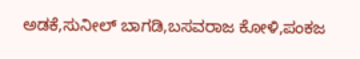ಅಡಕೆ,ಸುನೀಲ್ ಬಾಗಡಿ,ಬಸವರಾಜ ಕೋಳಿ,ಪಂಕಜ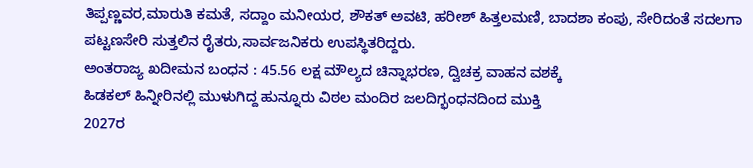ತಿಪ್ಪಣ್ಣವರ,ಮಾರುತಿ ಕಮತೆ, ಸದ್ದಾಂ ಮನೀಯರ, ಶೌಕತ್ ಅವಟಿ, ಹರೀಶ್ ಹಿತ್ತಲಮಣಿ, ಬಾದಶಾ ಕಂಪು, ಸೇರಿದಂತೆ ಸದಲಗಾ ಪಟ್ಟಣಸೇರಿ ಸುತ್ತಲಿನ ರೈತರು,ಸಾರ್ವಜನಿಕರು ಉಪಸ್ಥಿತರಿದ್ದರು.
ಅಂತರಾಜ್ಯ ಖದೀಮನ ಬಂಧನ : 45.56 ಲಕ್ಷ ಮೌಲ್ಯದ ಚಿನ್ನಾಭರಣ, ದ್ವಿಚಕ್ರ ವಾಹನ ವಶಕ್ಕೆ
ಹಿಡಕಲ್ ಹಿನ್ನೀರಿನಲ್ಲಿ ಮುಳುಗಿದ್ದ ಹುನ್ನೂರು ವಿಠಲ ಮಂದಿರ ಜಲದಿಗ್ಭಂಧನದಿಂದ ಮುಕ್ತಿ
2027ರ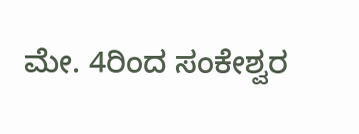ಮೇ. 4ರಿಂದ ಸಂಕೇಶ್ವರ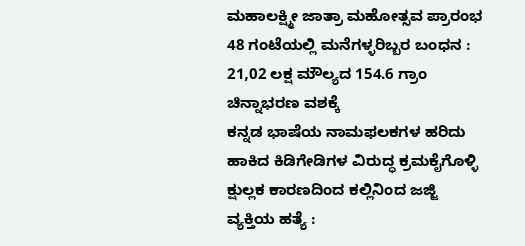ಮಹಾಲಕ್ಷ್ಮೀ ಜಾತ್ರಾ ಮಹೋತ್ಸವ ಪ್ರಾರಂಭ
48 ಗಂಟೆಯಲ್ಲಿ ಮನೆಗಳ್ಳರಿಬ್ಬರ ಬಂಧನ : 21,02 ಲಕ್ಷ ಮೌಲ್ಯದ 154.6 ಗ್ರಾಂ ಚಿನ್ನಾಭರಣ ವಶಕ್ಕೆ
ಕನ್ನಡ ಭಾಷೆಯ ನಾಮಫಲಕಗಳ ಹರಿದು ಹಾಕಿದ ಕಿಡಿಗೇಡಿಗಳ ವಿರುದ್ಧ ಕ್ರಮಕೈಗೊಳ್ಳಿ
ಕ್ಷುಲ್ಲಕ ಕಾರಣದಿಂದ ಕಲ್ಲಿನಿಂದ ಜಜ್ಜಿ ವ್ಯಕ್ತಿಯ ಹತ್ಯೆ :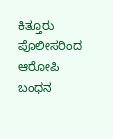ಕಿತ್ತೂರು ಪೊಲೀಸರಿಂದ ಆರೋಪಿ ಬಂಧನ